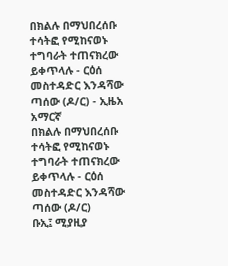በክልሉ በማህበረሰቡ ተሳትፎ የሚከናወኑ ተግባራት ተጠናክረው ይቀጥላሉ - ርዕሰ መስተዳድር እንዳሻው ጣሰው (ዶ/ር) - ኢዜአ አማርኛ
በክልሉ በማህበረሰቡ ተሳትፎ የሚከናወኑ ተግባራት ተጠናክረው ይቀጥላሉ - ርዕሰ መስተዳድር እንዳሻው ጣሰው (ዶ/ር)
ቡኢ፤ ሚያዚያ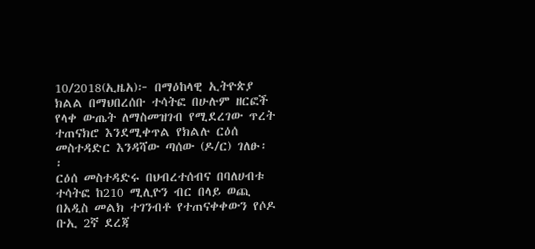10/2018(ኢዜአ)፦ በማዕከላዊ ኢትዮጵያ ክልል በማህበረሰቡ ተሳትፎ በሁሉም ዘርፎች የላቀ ውጤት ለማስመዝገብ የሚደረገው ጥረት ተጠናክሮ እንደሚቀጥል የክልሉ ርዕሰ መስተዳድር እንዳሻው ጣሰው (ዶ/ር) ገለፁ፡፡
ርዕሰ መስተዳድሩ በህብረተሰብና በባለሀብቱ ተሳትፎ ከ210 ሚሊዮን ብር በላይ ወጪ በአዲስ መልክ ተገንብቶ የተጠናቀቀውን የሶዶ ቡኢ 2ኛ ደረጃ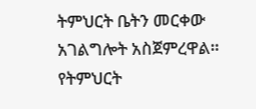ትምህርት ቤትን መርቀው አገልግሎት አስጀምረዋል።
የትምህርት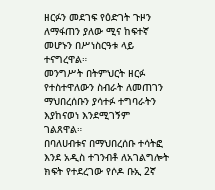ዘርፉን መደገፍ የዕድገት ጉዞን ለማፋጠን ያለው ሚና ከፍተኛ መሆኑን በሥነስርዓቱ ላይ ተናግረዋል።
መንግሥት በትምህርት ዘርፉ የተስተዋለውን ስብራት ለመጠገን ማህበረሰቡን ያሳተፉ ተግባራትን እያከናወነ እንደሚገኝም ገልጸዋል።
በባለሀብቱና በማህበረሰቡ ተሳትፎ እንደ አዲስ ተገንብቶ ለአገልግሎት ክፍት የተደረገው የሶዶ ቡኢ 2ኛ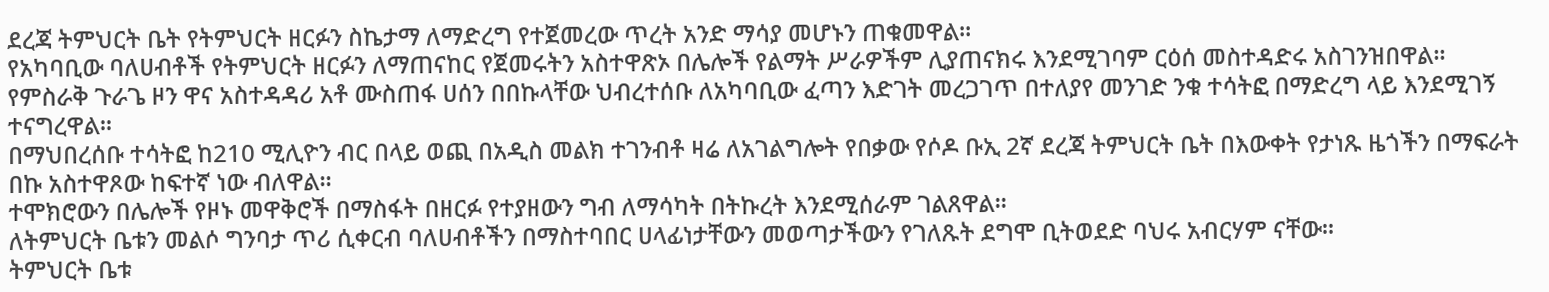ደረጃ ትምህርት ቤት የትምህርት ዘርፉን ስኬታማ ለማድረግ የተጀመረው ጥረት አንድ ማሳያ መሆኑን ጠቁመዋል።
የአካባቢው ባለሀብቶች የትምህርት ዘርፉን ለማጠናከር የጀመሩትን አስተዋጽኦ በሌሎች የልማት ሥራዎችም ሊያጠናክሩ እንደሚገባም ርዕሰ መስተዳድሩ አስገንዝበዋል፡፡
የምስራቅ ጉራጌ ዞን ዋና አስተዳዳሪ አቶ ሙስጠፋ ሀሰን በበኩላቸው ህብረተሰቡ ለአካባቢው ፈጣን እድገት መረጋገጥ በተለያየ መንገድ ንቁ ተሳትፎ በማድረግ ላይ እንደሚገኝ ተናግረዋል፡፡
በማህበረሰቡ ተሳትፎ ከ210 ሚሊዮን ብር በላይ ወጪ በአዲስ መልክ ተገንብቶ ዛሬ ለአገልግሎት የበቃው የሶዶ ቡኢ 2ኛ ደረጃ ትምህርት ቤት በእውቀት የታነጹ ዜጎችን በማፍራት በኩ አስተዋጾው ከፍተኛ ነው ብለዋል።
ተሞክሮውን በሌሎች የዞኑ መዋቅሮች በማስፋት በዘርፉ የተያዘውን ግብ ለማሳካት በትኩረት እንደሚሰራም ገልጸዋል፡፡
ለትምህርት ቤቱን መልሶ ግንባታ ጥሪ ሲቀርብ ባለሀብቶችን በማስተባበር ሀላፊነታቸውን መወጣታችውን የገለጹት ደግሞ ቢትወደድ ባህሩ አብርሃም ናቸው።
ትምህርት ቤቱ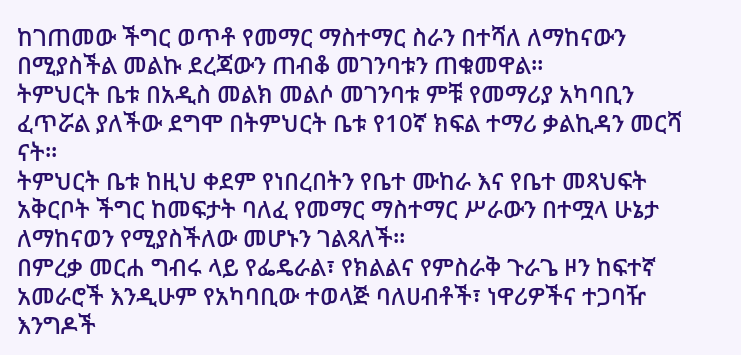ከገጠመው ችግር ወጥቶ የመማር ማስተማር ስራን በተሻለ ለማከናውን በሚያስችል መልኩ ደረጃውን ጠብቆ መገንባቱን ጠቁመዋል።
ትምህርት ቤቱ በአዲስ መልክ መልሶ መገንባቱ ምቹ የመማሪያ አካባቢን ፈጥሯል ያለችው ደግሞ በትምህርት ቤቱ የ10ኛ ክፍል ተማሪ ቃልኪዳን መርሻ ናት፡፡
ትምህርት ቤቱ ከዚህ ቀደም የነበረበትን የቤተ ሙከራ እና የቤተ መጻህፍት አቅርቦት ችግር ከመፍታት ባለፈ የመማር ማስተማር ሥራውን በተሟላ ሁኔታ ለማከናወን የሚያስችለው መሆኑን ገልጻለች።
በምረቃ መርሐ ግብሩ ላይ የፌዴራል፣ የክልልና የምስራቅ ጉራጌ ዞን ከፍተኛ አመራሮች እንዲሁም የአካባቢው ተወላጅ ባለሀብቶች፣ ነዋሪዎችና ተጋባዥ እንግዶች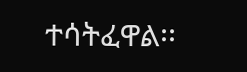ተሳትፈዋል፡፡